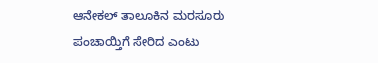ಆನೇಕಲ್ ತಾಲೂಕಿನ ಮರಸೂರು ಪಂಚಾಯ್ತಿಗೆ ಸೇರಿದ ಎಂಟು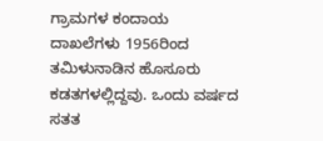ಗ್ರಾಮಗಳ ಕಂದಾಯ ದಾಖಲೆಗಳು 1956ರಿಂದ ತಮಿಳುನಾಡಿನ ಹೊಸೂರು ಕಡತಗಳಲ್ಲಿದ್ದವು. ಒಂದು ವರ್ಷದ ಸತತ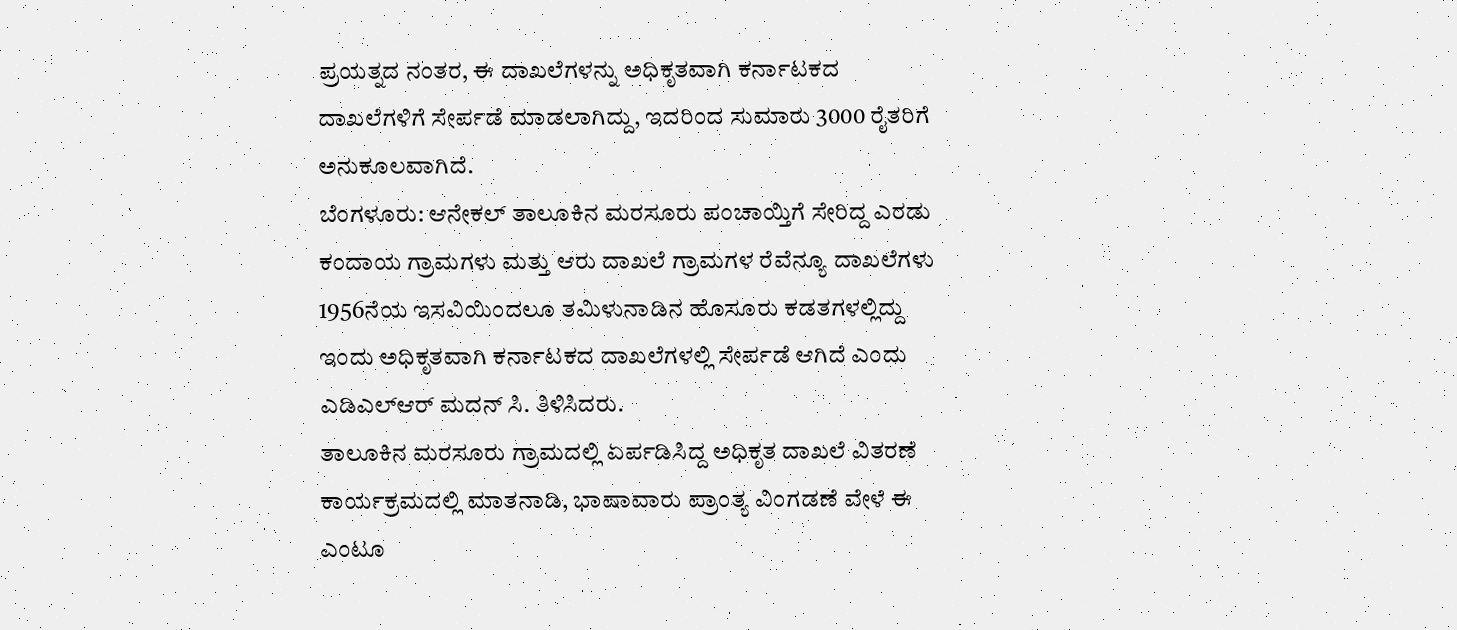ಪ್ರಯತ್ನದ ನಂತರ, ಈ ದಾಖಲೆಗಳನ್ನು ಅಧಿಕೃತವಾಗಿ ಕರ್ನಾಟಕದ ದಾಖಲೆಗಳಿಗೆ ಸೇರ್ಪಡೆ ಮಾಡಲಾಗಿದ್ದು, ಇದರಿಂದ ಸುಮಾರು 3000 ರೈತರಿಗೆ ಅನುಕೂಲವಾಗಿದೆ.
ಬೆಂಗಳೂರು: ಆನೇಕಲ್ ತಾಲೂಕಿನ ಮರಸೂರು ಪಂಚಾಯ್ತಿಗೆ ಸೇರಿದ್ದ ಎರಡು ಕಂದಾಯ ಗ್ರಾಮಗಳು ಮತ್ತು ಆರು ದಾಖಲೆ ಗ್ರಾಮಗಳ ರೆವೆನ್ಯೂ ದಾಖಲೆಗಳು 1956ನೆಯ ಇಸವಿಯಿಂದಲೂ ತಮಿಳುನಾಡಿನ ಹೊಸೂರು ಕಡತಗಳಲ್ಲಿದ್ದು ಇಂದು ಅಧಿಕೃತವಾಗಿ ಕರ್ನಾಟಕದ ದಾಖಲೆಗಳಲ್ಲಿ ಸೇರ್ಪಡೆ ಆಗಿದೆ ಎಂದು ಎಡಿಎಲ್ಆರ್ ಮದನ್ ಸಿ. ತಿಳಿಸಿದರು.
ತಾಲೂಕಿನ ಮರಸೂರು ಗ್ರಾಮದಲ್ಲಿ ಏರ್ಪಡಿಸಿದ್ದ ಅಧಿಕೃತ ದಾಖಲೆ ವಿತರಣೆ ಕಾರ್ಯಕ್ರಮದಲ್ಲಿ ಮಾತನಾಡಿ, ಭಾಷಾವಾರು ಪ್ರಾಂತ್ಯ ವಿಂಗಡಣೆ ವೇಳೆ ಈ ಎಂಟೂ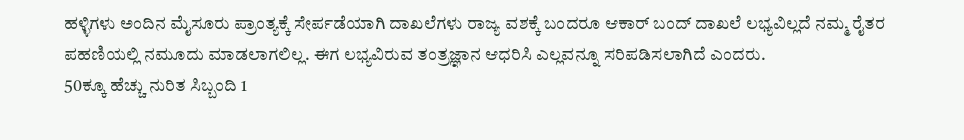ಹಳ್ಳಿಗಳು ಅಂದಿನ ಮೈಸೂರು ಪ್ರಾಂತ್ಯಕ್ಕೆ ಸೇರ್ಪಡೆಯಾಗಿ ದಾಖಲೆಗಳು ರಾಜ್ಯ ವಶಕ್ಕೆ ಬಂದರೂ ಆಕಾರ್ ಬಂದ್ ದಾಖಲೆ ಲಭ್ಯವಿಲ್ಲದೆ ನಮ್ಮ ರೈತರ ಪಹಣಿಯಲ್ಲಿ ನಮೂದು ಮಾಡಲಾಗಲಿಲ್ಲ. ಈಗ ಲಭ್ಯವಿರುವ ತಂತ್ರಜ್ಞಾನ ಆಧರಿಸಿ ಎಲ್ಲವನ್ನೂ ಸರಿಪಡಿಸಲಾಗಿದೆ ಎಂದರು.
50ಕ್ಕೂ ಹೆಚ್ಚು ನುರಿತ ಸಿಬ್ಬಂದಿ 1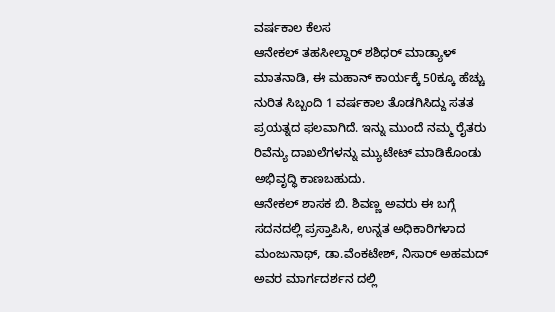ವರ್ಷಕಾಲ ಕೆಲಸ
ಆನೇಕಲ್ ತಹಸೀಲ್ದಾರ್ ಶಶಿಧರ್ ಮಾಡ್ಯಾಳ್ ಮಾತನಾಡಿ, ಈ ಮಹಾನ್ ಕಾರ್ಯಕ್ಕೆ 50ಕ್ಕೂ ಹೆಚ್ಚು ನುರಿತ ಸಿಬ್ಬಂದಿ 1 ವರ್ಷಕಾಲ ತೊಡಗಿಸಿದ್ದು ಸತತ ಪ್ರಯತ್ನದ ಫಲವಾಗಿದೆ. ಇನ್ನು ಮುಂದೆ ನಮ್ಮ ರೈತರು ರಿವೆನ್ಯು ದಾಖಲೆಗಳನ್ನು ಮ್ಯುಟೇಟ್ ಮಾಡಿಕೊಂಡು ಅಭಿವೃದ್ಧಿ ಕಾಣಬಹುದು.
ಆನೇಕಲ್ ಶಾಸಕ ಬಿ. ಶಿವಣ್ಣ ಅವರು ಈ ಬಗ್ಗೆ ಸದನದಲ್ಲಿ ಪ್ರಸ್ತಾಪಿಸಿ, ಉನ್ನತ ಅಧಿಕಾರಿಗಳಾದ ಮಂಜುನಾಥ್, ಡಾ.ವೆಂಕಟೇಶ್, ನಿಸಾರ್ ಅಹಮದ್ ಅವರ ಮಾರ್ಗದರ್ಶನ ದಲ್ಲಿ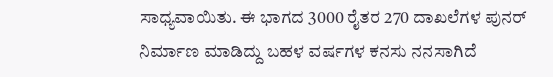ಸಾಧ್ಯವಾಯಿತು. ಈ ಭಾಗದ 3000 ರೈತರ 270 ದಾಖಲೆಗಳ ಪುನರ್ ನಿರ್ಮಾಣ ಮಾಡಿದ್ದು ಬಹಳ ವರ್ಷಗಳ ಕನಸು ನನಸಾಗಿದೆ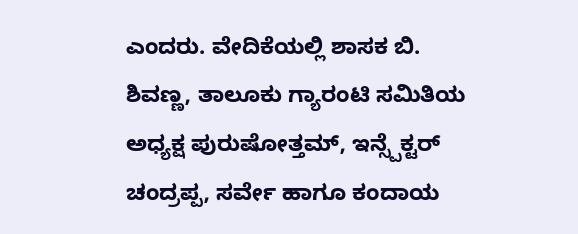ಎಂದರು. ವೇದಿಕೆಯಲ್ಲಿ ಶಾಸಕ ಬಿ. ಶಿವಣ್ಣ, ತಾಲೂಕು ಗ್ಯಾರಂಟಿ ಸಮಿತಿಯ ಅಧ್ಯಕ್ಷ ಪುರುಷೋತ್ತಮ್, ಇನ್ಸ್ಪೆಕ್ಟರ್ ಚಂದ್ರಪ್ಪ, ಸರ್ವೇ ಹಾಗೂ ಕಂದಾಯ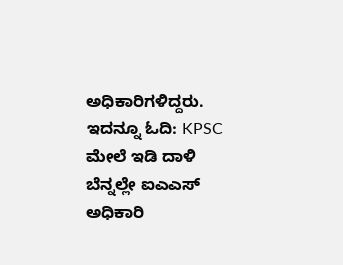ಅಧಿಕಾರಿಗಳಿದ್ದರು.
ಇದನ್ನೂ ಓದಿ: KPSC ಮೇಲೆ ಇಡಿ ದಾಳಿ ಬೆನ್ನಲ್ಲೇ ಐಎಎಸ್ ಅಧಿಕಾರಿ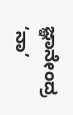ಜ್ಞಾನೇಂದ್ರ ‘ನಾ’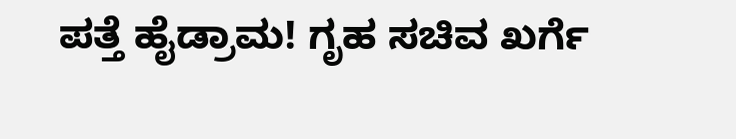ಪತ್ತೆ ಹೈಡ್ರಾಮ! ಗೃಹ ಸಚಿವ ಖರ್ಗೆ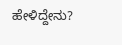ಹೇಳಿದ್ದೇನು?